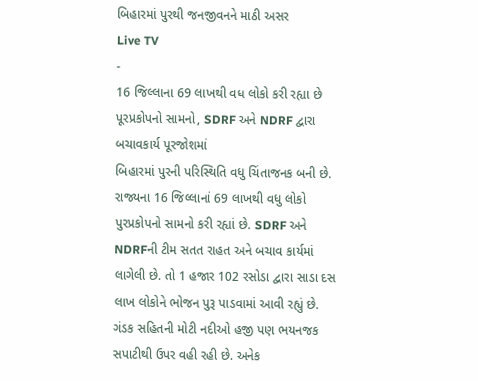બિહારમાં પુરથી જનજીવનને માઠી અસર
Live TV
-
16 જિલ્લાના 69 લાખથી વધ લોકો કરી રહ્યા છે પૂરપ્રકોપનો સામનો, SDRF અને NDRF દ્વારા બચાવકાર્ય પૂરજોશમાં
બિહારમાં પુરની પરિસ્થિતિ વધુ ચિંતાજનક બની છે. રાજ્યના 16 જિલ્લાનાં 69 લાખથી વધુ લોકો પુરપ્રકોપનો સામનો કરી રહ્યાં છે. SDRF અને NDRFની ટીમ સતત રાહત અને બચાવ કાર્યમાં લાગેલી છે. તો 1 હજાર 102 રસોડા દ્વારા સાડા દસ લાખ લોકોને ભોજન પુરૂ પાડવામાં આવી રહ્યું છે. ગંડક સહિતની મોટી નદીઓ હજી પણ ભયનજક સપાટીથી ઉપર વહી રહી છે. અનેક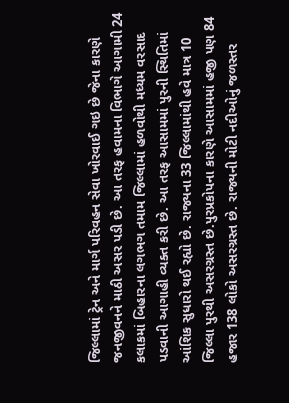જિલ્લામાં ટ્રેન અને માર્ગ પરિવહન સેવા ખોરવાઈ ગઇ છે જેના કારણે જનજીવનને માઠી અસર પડી છે. આ તરફ હવામના વિભાગે આગામી 24 કલાકમાં બિહારના લગભગ તમામ જિલ્લામાં હળવોથી મધ્યમ વરસાદ પડવાની આગાહી વ્યક્ત કરી છે. આ તરફ આસામમાં પુરની સ્થિતિમાં આંશિક સુધારો થઈ રહ્યો છે. રાજ્યના 33 જિલ્લામાંથી હવે માત્ર 10 જિલ્લા પુરથી અસરગ્રસ્ત છે.પુરપ્રકોપના કારણે આસામમાં હજી પણ 84 હજાર 138 લોકો અસરગ્રસ્ત છે. રાજ્યની મોટી નદીઓનું જળસ્તર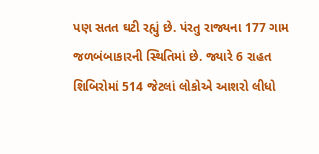પણ સતત ઘટી રહ્યું છે. પંરતુ રાજ્યના 177 ગામ જળબંબાકારની સ્થિતિમાં છે. જ્યારે 6 રાહત શિબિરોમાં 514 જેટલાં લોકોએ આશરો લીધો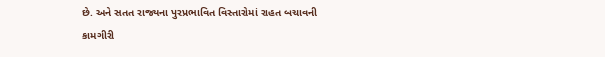છે. અને સતત રાજ્યના પુરપ્રભાવિત વિસ્તારોમાં રાહત બચાવની કામગીરી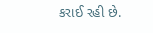કરાઈ રહી છે.